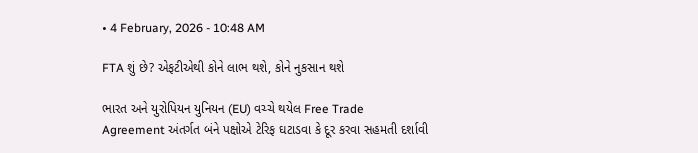• 4 February, 2026 - 10:48 AM

FTA શું છે? એફટીએથી કોને લાભ થશે, કોને નુકસાન થશે

ભારત અને યુરોપિયન યુનિયન (EU) વચ્ચે થયેલ Free Trade Agreement અંતર્ગત બંને પક્ષોએ ટેરિફ ઘટાડવા કે દૂર કરવા સહમતી દર્શાવી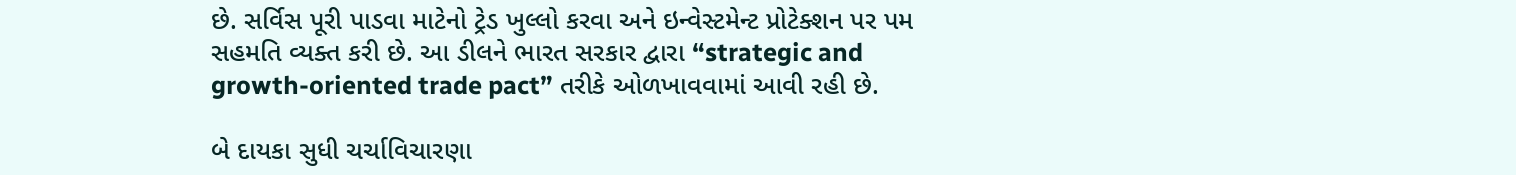છે. સર્વિસ પૂરી પાડવા માટેનો ટ્રેડ ખુલ્લો કરવા અને ઇન્વેસ્ટમેન્ટ પ્રોટેક્શન પર પમ સહમતિ વ્યક્ત કરી છે. આ ડીલને ભારત સરકાર દ્વારા “strategic and growth-oriented trade pact” તરીકે ઓળખાવવામાં આવી રહી છે.

બે દાયકા સુધી ચર્ચાવિચારણા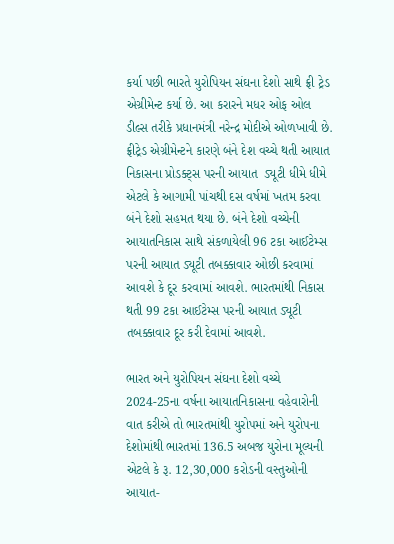કર્યા પછી ભારતે યુરોપિયન સંઘના દેશો સાથે ફ્રી ટ્રેડ એગ્રીમેન્ટ કર્યા છે. આ કરારને મધર ઓફ ઓલ ડીલ્સ તરીકે પ્રધાનમંત્રી નરેન્દ્ર મોદીએ ઓળખાવી છે. ફ્રીટ્રેડ એગ્રીમેન્ટને કારણે બંને દેશ વચ્ચે થતી આયાત નિકાસના પ્રોડક્ટ્સ પરની આયાત  ડ્યૂટી ધીમે ધીમે એટલે કે આગામી પાંચથી દસ વર્ષમાં ખતમ કરવા બંને દેશો સહમત થયા છે. બંને દેશો વચ્ચેની આયાતનિકાસ સાથે સંકળાયેલી 96 ટકા આઈટેમ્સ પરની આયાત ડ્યૂટી તબક્કાવાર ઓછી કરવામાં આવશે કે દૂર કરવામાં આવશે. ભારતમાંથી નિકાસ થતી 99 ટકા આઈટેમ્સ પરની આયાત ડ્યૂટી તબક્કાવાર દૂર કરી દેવામાં આવશે.

ભારત અને યુરોપિયન સંઘના દેશો વચ્ચે 2024-25ના વર્ષના આયાતનિકાસના વહેવારોની વાત કરીએ તો ભારતમાંથી યુરોપમાં અને યુરોપના દેશોમાંથી ભારતમાં 136.5 અબજ યુરોના મૂલ્યની  એટલે કે રૂ. 12,30,000 કરોડની વસ્તુઓની આયાત-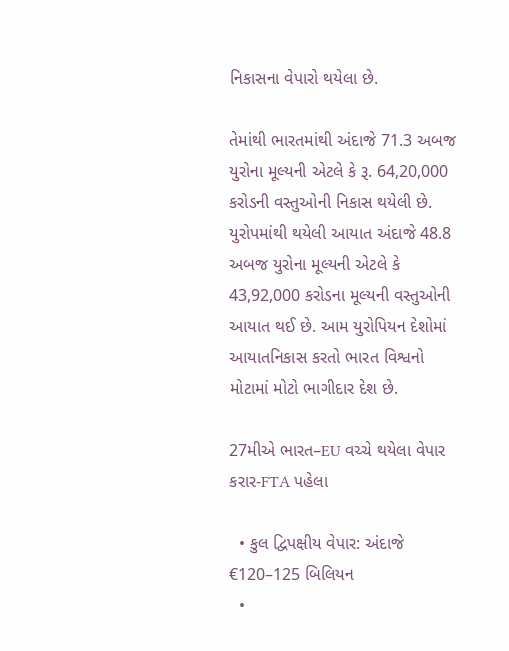નિકાસના વેપારો થયેલા છે.

તેમાંથી ભારતમાંથી અંદાજે 71.3 અબજ યુરોના મૂલ્યની એટલે કે રૂ. 64,20,000 કરોડની વસ્તુઓની નિકાસ થયેલી છે. યુરોપમાંથી થયેલી આયાત અંદાજે 48.8 અબજ યુરોના મૂલ્યની એટલે કે 43,92,000 કરોડના મૂલ્યની વસ્તુઓની આયાત થઈ છે. આમ યુરોપિયન દેશોમાં આયાતનિકાસ કરતો ભારત વિશ્વનો મોટામાં મોટો ભાગીદાર દેશ છે.

27મીએ ભારત–EU વચ્ચે થયેલા વેપાર કરાર-FTA પહેલા

  • કુલ દ્વિપક્ષીય વેપાર: અંદાજે €120–125 બિલિયન
  •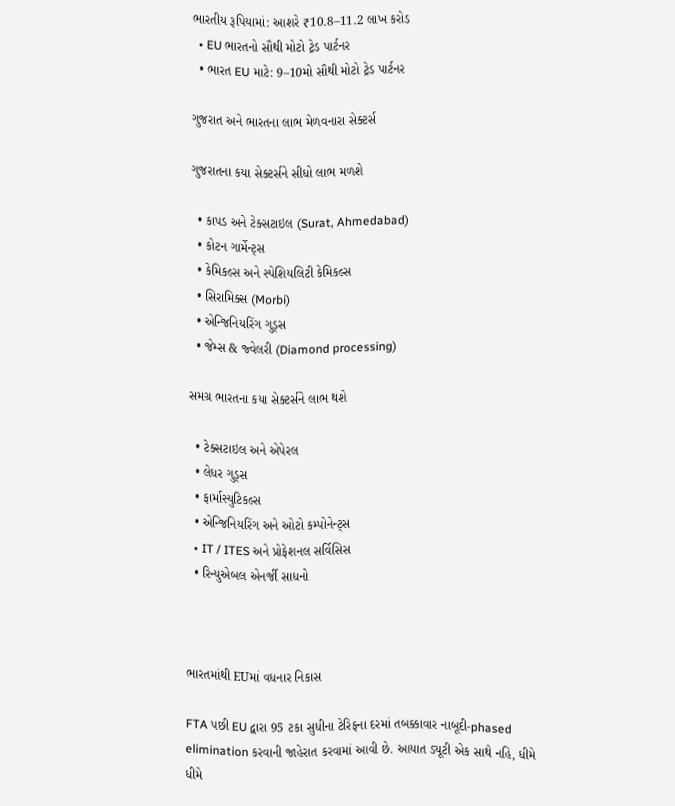ભારતીય રૂપિયામાં: આશરે ₹10.8–11.2 લાખ કરોડ
  • EU ભારતનો સૌથી મોટો ટ્રેડ પાર્ટનર
  • ભારત EU માટે: 9–10મો સૌથી મોટો ટ્રેડ પાર્ટનર

ગુજરાત અને ભારતના લાભ મેળવનારા સેક્ટર્સ

ગુજરાતના કયા સેક્ટર્સને સીધો લાભ મળશે

  • કાપડ અને ટેક્સટાઇલ (Surat, Ahmedabad)
  • કોટન ગાર્મેન્ટ્સ
  • કેમિકલ્સ અને સ્પેશિયલિટી કેમિકલ્સ
  • સિરામિક્સ (Morbi)
  • એન્જિનિયરિંગ ગુડ્સ
  • જેમ્સ & જ્વેલરી (Diamond processing)

સમગ્ર ભારતના કયા સેક્ટર્સને લાભ થશે

  • ટેક્સટાઇલ અને એપેરલ
  • લેધર ગુડ્સ
  • ફાર્માસ્યુટિકલ્સ
  • એન્જિનિયરિંગ અને ઓટો કમ્પોનેન્ટ્સ
  • IT / ITES અને પ્રોફેશનલ સર્વિસિસ
  • રિન્યુએબલ એનર્જી સાધનો



ભારતમાંથી EUમાં વધનાર નિકાસ

FTA પછી EU દ્વારા 95 ટકા સુધીના ટેરિફના દરમાં તબક્કાવાર નાબૂદી-phased elimination કરવાની જાહેરાત કરવામાં આવી છે. આયાત ડ્યૂટી એક સાથે નહિ, ધીમે ધીમે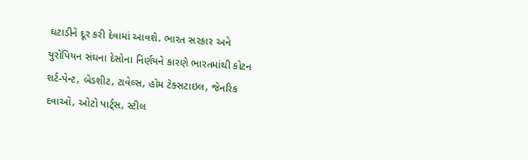ઘટાડીને દૂર કરી દેવામાં આવશે. ભારત સરકાર અને યુરોપિયન સંઘના દેસોના નિર્ણયને કારણે ભારતમાંથી કોટન શર્ટ-પેન્ટ, બેડશીટ, ટાવેલ્સ, હોમ ટેક્સટાઇલ, જેનરિક દવાઓ, ઓટો પાર્ટ્સ, સ્ટીલ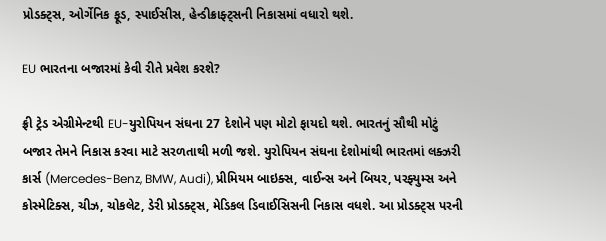પ્રોડક્ટ્સ, ઓર્ગેનિક ફૂડ, સ્પાઈસીસ, હેન્ડીક્રાફ્ટ્સની નિકાસમાં વધારો થશે.

EU ભારતના બજારમાં કેવી રીતે પ્રવેશ કરશે?

ફ્રી ટ્રેડ એગ્રીમેન્ટથી EU-યુરોપિયન સંઘના 27 દેશોને પણ મોટો ફાયદો થશે. ભારતનું સૌથી મોટું બજાર તેમને નિકાસ કરવા માટે સરળતાથી મળી જશે. યુરોપિયન સંઘના દેશોમાંથી ભારતમાં લક્ઝરી કાર્સ (Mercedes-Benz, BMW, Audi), પ્રીમિયમ બાઇક્સ, વાઈન્સ અને બિયર, પરફ્યુમ્સ અને કોસ્મેટિક્સ, ચીઝ, ચોકલેટ, ડેરી પ્રોડક્ટ્સ, મેડિકલ ડિવાઈસિસની નિકાસ વધશે. આ પ્રોડક્ટ્સ પરની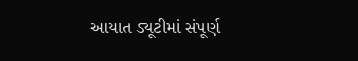આયાત ડ્યૂટીમાં સંપૂર્ણ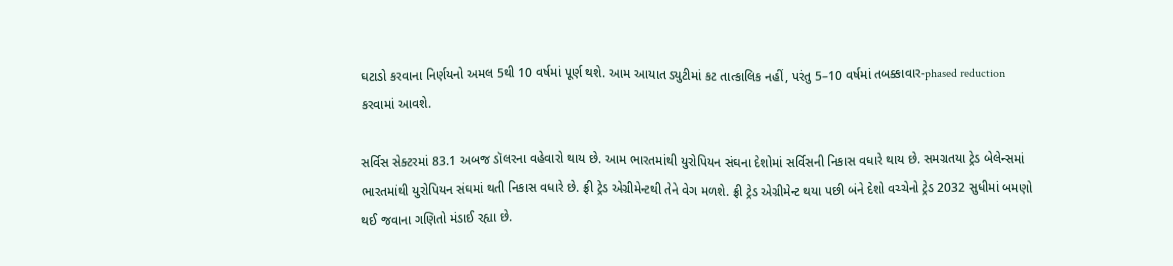ઘટાડો કરવાના નિર્ણયનો અમલ 5થી 10 વર્ષમાં પૂર્ણ થશે. આમ આયાત ડ્યુટીમાં કટ તાત્કાલિક નહીં, પરંતુ 5–10 વર્ષમાં તબક્કાવાર-phased reduction કરવામાં આવશે.

સર્વિસ સેક્ટરમાં 83.1 અબજ ડૉલરના વહેવારો થાય છે. આમ ભારતમાંથી યુરોપિયન સંઘના દેશોમાં સર્વિસની નિકાસ વધારે થાય છે. સમગ્રતયા ટ્રેડ બેલેન્સમાં ભારતમાંથી યુરોપિયન સંઘમાં થતી નિકાસ વધારે છે. ફ્રી ટ્રેડ એગ્રીમેન્ટથી તેને વેગ મળશે. ફ્રી ટ્રેડ એગ્રીમેન્ટ થયા પછી બંને દેશો વચ્ચેનો ટ્રેડ 2032 સુધીમાં બમણો થઈ જવાના ગણિતો મંડાઈ રહ્યા છે.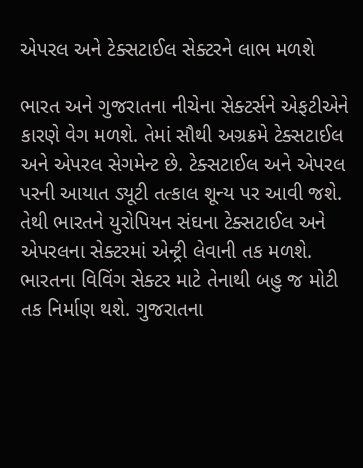એપરલ અને ટેક્સટાઈલ સેક્ટરને લાભ મળશે

ભારત અને ગુજરાતના નીચેના સેક્ટર્સને એફટીએને કારણે વેગ મળશે. તેમાં સૌથી અગ્રક્રમે ટેક્સટાઈલ અને એપરલ સેગમેન્ટ છે. ટેક્સટાઈલ અને એપરલ પરની આયાત ડ્યૂટી તત્કાલ શૂન્ય પર આવી જશે. તેથી ભારતને યુરોપિયન સંઘના ટેક્સટાઈલ અને એપરલના સેક્ટરમાં એન્ટ્રી લેવાની તક મળશે. ભારતના વિવિંગ સેક્ટર માટે તેનાથી બહુ જ મોટી તક નિર્માણ થશે. ગુજરાતના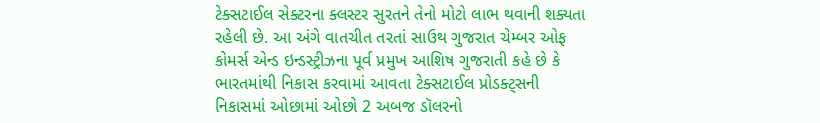ટેક્સટાઈલ સેક્ટરના ક્લસ્ટર સુરતને તેનો મોટો લાભ થવાની શક્યતા રહેલી છે. આ અંગે વાતચીત તરતાં સાઉથ ગુજરાત ચેમ્બર ઓફ કોમર્સ એન્ડ ઇન્ડસ્ટ્રીઝના પૂર્વ પ્રમુખ આશિષ ગુજરાતી કહે છે કે ભારતમાંથી નિકાસ કરવામાં આવતા ટેક્સટાઈલ પ્રોડક્ટ્સની નિકાસમાં ઓછામાં ઓછો 2 અબજ ડૉલરનો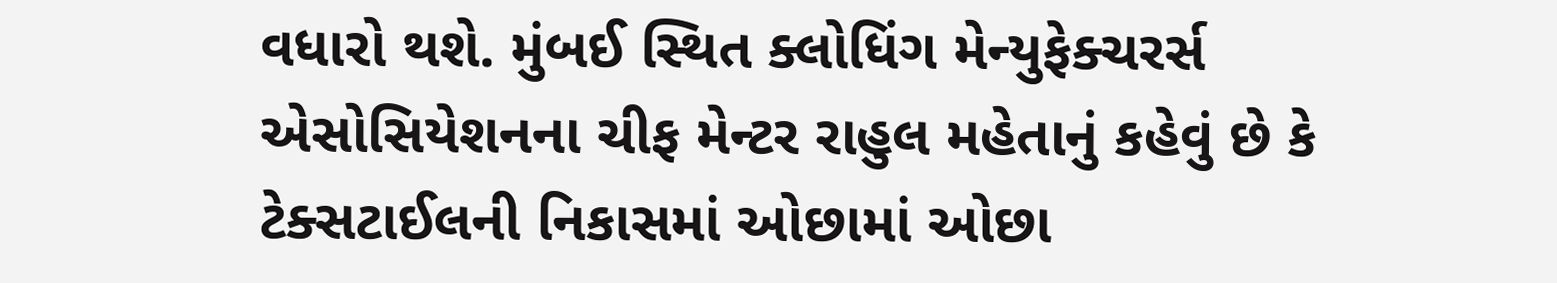વધારો થશે. મુંબઈ સ્થિત ક્લોધિંગ મેન્યુફેક્ચરર્સ એસોસિયેશનના ચીફ મેન્ટર રાહુલ મહેતાનું કહેવું છે કે ટેક્સટાઈલની નિકાસમાં ઓછામાં ઓછા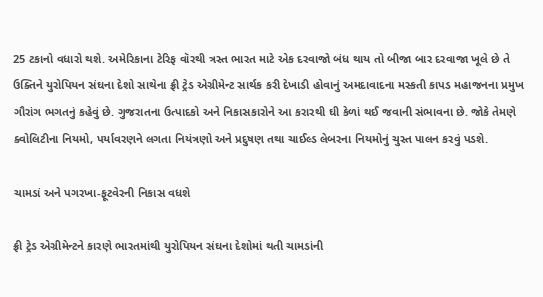25 ટકાનો વધારો થશે. અમેરિકાના ટેરિફ વૉરથી ત્રસ્ત ભારત માટે એક દરવાજો બંધ થાય તો બીજા બાર દરવાજા ખૂલે છે તે ઉક્તિને યુરોપિયન સંઘના દેશો સાથેના ફ્રી ટ્રેડ એગ્રીમેન્ટ સાર્થક કરી દેખાડી હોવાનું અમદાવાદના મસ્કતી કાપડ મહાજનના પ્રમુખ ગૌરાંગ ભગતનું કહેવું છે. ગુજરાતના ઉત્પાદકો અને નિકાસકારોને આ કરારથી ઘી કેળાં થઈ જવાની સંભાવના છે. જોકે તેમણે ક્વોલિટીના નિયમો, પર્યાવરણને લગતા નિયંત્રણો અને પ્રદુષણ તથા ચાઈલ્ડ લેબરના નિયમોનું ચુસ્ત પાલન કરવું પડશે.

ચામડાં અને પગરખા-ફૂટવેરની નિકાસ વધશે

ફ્રી ટ્રેડ એગ્રીમેન્ટને કારણે ભારતમાંથી યુરોપિયન સંઘના દેશોમાં થતી ચામડાંની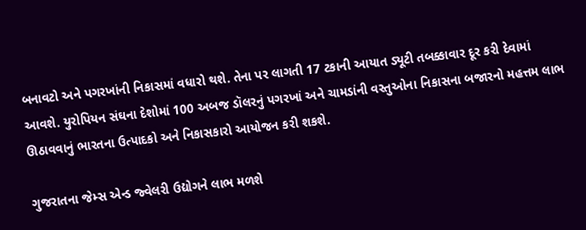બનાવટો અને પગરખાંની નિકાસમાં વધારો થશે. તેના પર લાગતી 17 ટકાની આયાત ડ્યૂટી તબક્કાવાર દૂર કરી દેવામાં આવશે. યુરોપિયન સંઘના દેશોમાં 100 અબજ ડૉલરનું પગરખાં અને ચામડાંની વસ્તુઓના નિકાસના બજારનો મહત્તમ લાભ ઊઠાવવાનું ભારતના ઉત્પાદકો અને નિકાસકારો આયોજન કરી શકશે.

ગુજરાતના જેમ્સ એન્ડ જ્વેલરી ઉદ્યોગને લાભ મળશે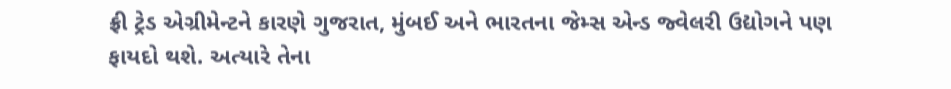ફ્રી ટ્રેડ એગ્રીમેન્ટને કારણે ગુજરાત, મુંબઈ અને ભારતના જેમ્સ એન્ડ જ્વેલરી ઉદ્યોગને પણ ફાયદો થશે. અત્યારે તેના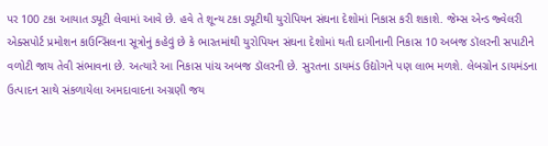પર 100 ટકા આયાત ડ્યૂટી લેવામાં આવે છે. હવે તે શૂન્ય ટકા ડ્યૂટીથી યુરોપિયન સંઘના દેશોમાં નિકાસ કરી શકાશે. જેમ્સ એન્ડ જ્વેલરી એક્સપોર્ટ પ્રમોશન કાઉન્સિલના સૂત્રોનું કહેવું છે કે ભારતમાંથી યુરોપિયન સંઘના દેશોમાં થતી દાગીનાની નિકાસ 10 અબજ ડૉલરની સપાટીને વળોટી જાય તેવી સંભાવના છે. અત્યારે આ નિકાસ પાંચ અબજ ડૉલરની છે. સુરતના ડાયમંડ ઉદ્યોગને પણ લાભ મળશે. લેબગ્રોન ડાયમંડના ઉત્પાદન સાથે સંકળાયેલા અમદાવાદના અગ્રણી જય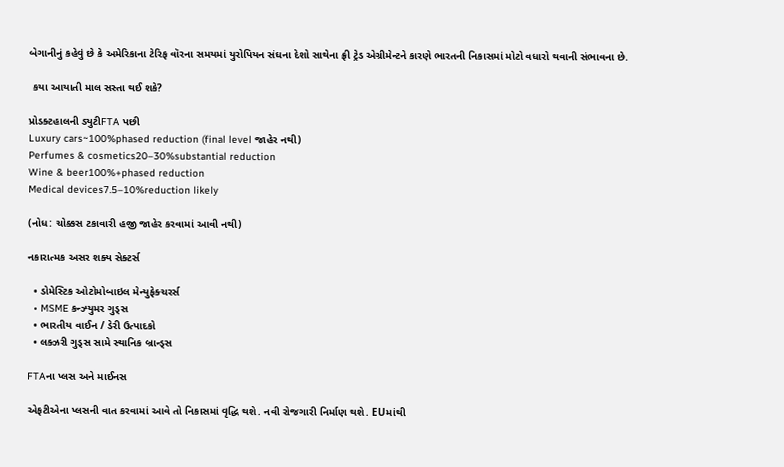બેગાનીનું કહેવું છે કે અમેરિકાના ટેરિફ વૉરના સમયમાં યુરોપિયન સંઘના દેશો સાથેના ફ્રી ટ્રેડ એગ્રીમેન્ટને કારણે ભારતની નિકાસમાં મોટો વધારો થવાની સંભાવના છે.

 કયા આયાતી માલ સસ્તા થઈ શકે?

પ્રોડક્ટહાલની ડ્યુટીFTA પછી
Luxury cars~100%phased reduction (final level જાહેર નથી)
Perfumes & cosmetics20–30%substantial reduction
Wine & beer100%+phased reduction
Medical devices7.5–10%reduction likely

(નોધ: ચોક્કસ ટકાવારી હજી જાહેર કરવામાં આવી નથી)

નકારાત્મક અસર શક્ય સેક્ટર્સ

  • ડોમેસ્ટિક ઓટોમોબાઇલ મેન્યુફેક્ચરર્સ
  • MSME કન્ઝ્યુમર ગુડ્સ
  • ભારતીય વાઈન / ડેરી ઉત્પાદકો
  • લક્ઝરી ગુડ્સ સામે સ્થાનિક બ્રાન્ડ્સ

FTAના પ્લસ અને માઈનસ

એફટીએના પ્લસની વાત કરવામાં આવે તો નિકાસમાં વૃદ્ધિ થશે. નવી રોજગારી નિર્માણ થશે. EUમાંથી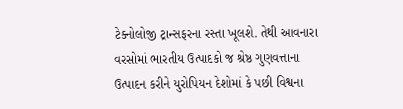ટેક્નોલોજી ટ્રાન્સફરના રસ્તા ખૂલશે. તેથી આવનારા વરસોમાં ભારતીય ઉત્પાદકો જ શ્રેષ્ઠ ગુણવત્તાના ઉત્પાદન કરીને યુરોપિયન દેશોમાં કે પછી વિશ્વના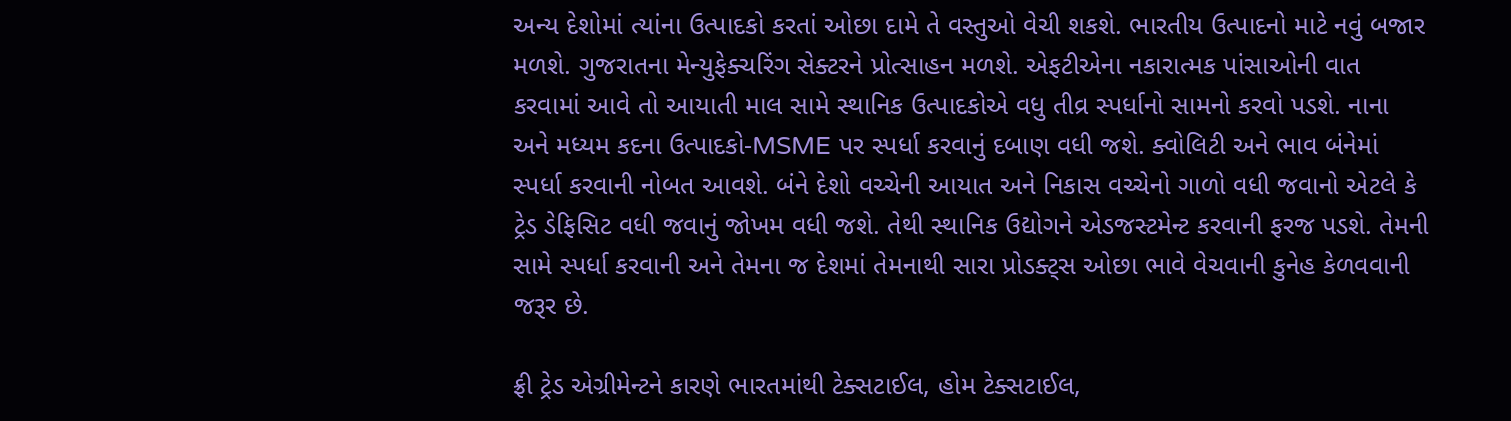અન્ય દેશોમાં ત્યાંના ઉત્પાદકો કરતાં ઓછા દામે તે વસ્તુઓ વેચી શકશે. ભારતીય ઉત્પાદનો માટે નવું બજાર મળશે. ગુજરાતના મેન્યુફેક્ચરિંગ સેક્ટરને પ્રોત્સાહન મળશે. એફટીએના નકારાત્મક પાંસાઓની વાત કરવામાં આવે તો આયાતી માલ સામે સ્થાનિક ઉત્પાદકોએ વધુ તીવ્ર સ્પર્ધાનો સામનો કરવો પડશે. નાના અને મધ્યમ કદના ઉત્પાદકો-MSME પર સ્પર્ધા કરવાનું દબાણ વધી જશે. ક્વોલિટી અને ભાવ બંનેમાં સ્પર્ધા કરવાની નોબત આવશે. બંને દેશો વચ્ચેની આયાત અને નિકાસ વચ્ચેનો ગાળો વધી જવાનો એટલે કે ટ્રેડ ડેફિસિટ વધી જવાનું જોખમ વધી જશે. તેથી સ્થાનિક ઉદ્યોગને એડજસ્ટમેન્ટ કરવાની ફરજ પડશે. તેમની સામે સ્પર્ધા કરવાની અને તેમના જ દેશમાં તેમનાથી સારા પ્રોડક્ટ્સ ઓછા ભાવે વેચવાની કુનેહ કેળવવાની જરૂર છે.

ફ્રી ટ્રેડ એગ્રીમેન્ટને કારણે ભારતમાંથી ટેક્સટાઈલ, હોમ ટેક્સટાઈલ,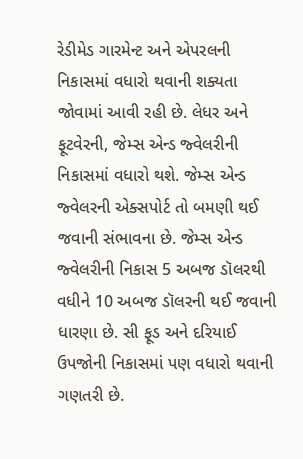રેડીમેડ ગારમેન્ટ અને એપરલની નિકાસમાં વધારો થવાની શક્યતા જોવામાં આવી રહી છે. લેધર અને ફૂટવેરની, જેમ્સ એન્ડ જ્વેલરીની નિકાસમાં વધારો થશે. જેમ્સ એન્ડ જ્વેલરની એક્સપોર્ટ તો બમણી થઈ જવાની સંભાવના છે. જેમ્સ એન્ડ જ્વેલરીની નિકાસ 5 અબજ ડૉલરથી વધીને 10 અબજ ડૉલરની થઈ જવાની ધારણા છે. સી ફૂડ અને દરિયાઈ ઉપજોની નિકાસમાં પણ વધારો થવાની ગણતરી છે.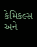કેમિકલ્સ અને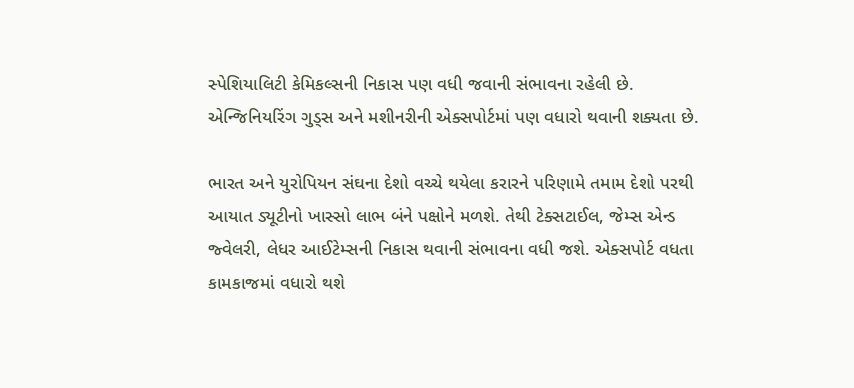સ્પેશિયાલિટી કેમિકલ્સની નિકાસ પણ વધી જવાની સંભાવના રહેલી છે. એન્જિનિયરિંગ ગુડ્સ અને મશીનરીની એક્સપોર્ટમાં પણ વધારો થવાની શક્યતા છે.

ભારત અને યુરોપિયન સંઘના દેશો વચ્ચે થયેલા કરારને પરિણામે તમામ દેશો પરથી આયાત ડ્યૂટીનો ખાસ્સો લાભ બંને પક્ષોને મળશે. તેથી ટેક્સટાઈલ, જેમ્સ એન્ડ જ્વેલરી, લેધર આઈટેમ્સની નિકાસ થવાની સંભાવના વધી જશે. એક્સપોર્ટ વધતા કામકાજમાં વધારો થશે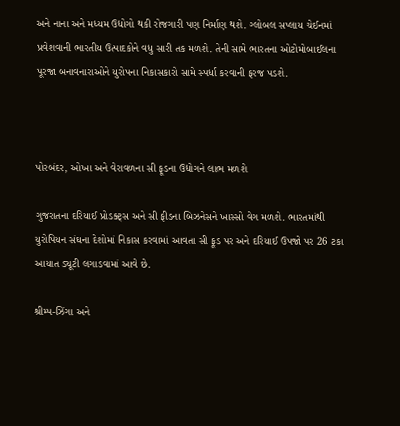અને નાના અને મધ્યમ ઉદ્યોગો થકી રોજગારી પણ નિર્માણ થશે. ગ્લોબલ સપ્લાય ચેઈનમાં પ્રવેશવાની ભારતીય ઉત્પાદકોને વધુ સારી તક મળશે. તેની સામે ભારતના ઓટોમોબાઈલના પૂરજા બનાવનારાઓને યુરોપના નિકાસકારો સામે સ્પર્ધા કરવાની ફરજ પડશે.



પોરબંદર, ઓખા અને વેરાવળના સી ફૂડના ઉદ્યોગને લાભ મળશે

ગુજરાતના દરિયાઈ પ્રોડક્ટ્સ અને સી ફીડના બિઝનેસને ખાસ્સો વેગ મળશે. ભારતમાંથી યુરોપિયન સંઘના દેશોમાં નિકાસ કરવામાં આવતા સી ફૂડ પર અને દરિયાઈ ઉપજો પર 26 ટકા આયાત ડ્યૂટી લગાડવામાં આવે છે.

શ્રીમ્પ-ઝિંગા અને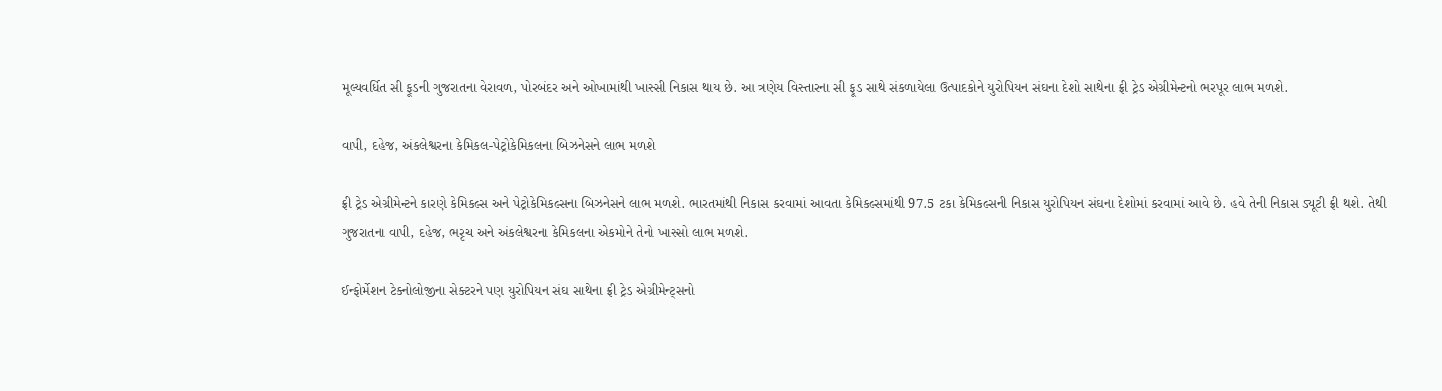મૂલ્યવર્ધિત સી ફૂડની ગુજરાતના વેરાવળ, પોરબંદર અને ઓખામાંથી ખાસ્સી નિકાસ થાય છે. આ ત્રણેય વિસ્તારના સી ફૂડ સાથે સંકળાયેલા ઉત્પાદકોને યુરોપિયન સંઘના દેશો સાથેના ફ્રી ટ્રેડ એગ્રીમેન્ટનો ભરપૂર લાભ મળશે.

વાપી, દહેજ, અંકલેશ્વરના કેમિકલ-પેટ્રોકેમિકલના બિઝનેસને લાભ મળશે

ફ્રી ટ્રેડ એગ્રીમેન્ટને કારણે કેમિકલ્સ અને પેટ્રોકેમિકલ્સના બિઝનેસને લાભ મળશે. ભારતમાંથી નિકાસ કરવામાં આવતા કેમિકલ્સમાંથી 97.5 ટકા કેમિકલ્સની નિકાસ યુરોપિયન સંઘના દેશોમાં કરવામાં આવે છે. હવે તેની નિકાસ ડ્યૂટી ફ્રી થશે. તેથી ગુજરાતના વાપી, દહેજ, ભરૃચ અને અંકલેશ્વરના કેમિકલના એકમોને તેનો ખાસ્સો લાભ મળશે.

ઈન્ફોર્મેશન ટેક્નોલોજીના સેક્ટરને પણ યુરોપિયન સંઘ સાથેના ફ્રી ટ્રેડ એગ્રીમેન્ટ્સનો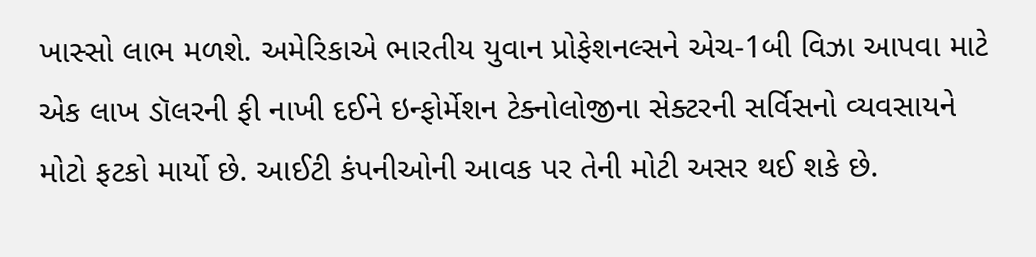ખાસ્સો લાભ મળશે. અમેરિકાએ ભારતીય યુવાન પ્રોફેશનલ્સને એચ-1બી વિઝા આપવા માટે એક લાખ ડૉલરની ફી નાખી દઈને ઇન્ફોર્મેશન ટેક્નોલોજીના સેક્ટરની સર્વિસનો વ્યવસાયને મોટો ફટકો માર્યો છે. આઈટી કંપનીઓની આવક પર તેની મોટી અસર થઈ શકે છે.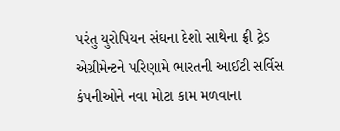પરંતુ યુરોપિયન સંઘના દેશો સાથેના ફ્રી ટ્રેડ એગ્રીમેન્ટને પરિણામે ભારતની આઈટી સર્વિસ કંપનીઓને નવા મોટા કામ મળવાના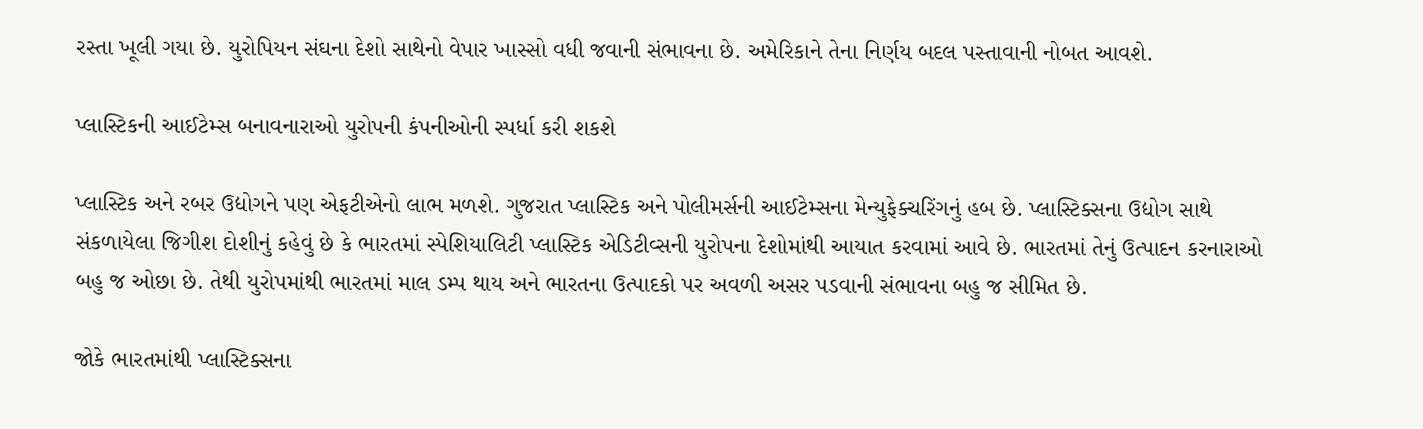રસ્તા ખૂલી ગયા છે. યુરોપિયન સંઘના દેશો સાથેનો વેપાર ખાસ્સો વધી જવાની સંભાવના છે. અમેરિકાને તેના નિર્ણય બદલ પસ્તાવાની નોબત આવશે.

પ્લાસ્ટિકની આઈટેમ્સ બનાવનારાઓ યુરોપની કંપનીઓની સ્પર્ધા કરી શકશે

પ્લાસ્ટિક અને રબર ઉદ્યોગને પણ એફટીએનો લાભ મળશે. ગુજરાત પ્લાસ્ટિક અને પોલીમર્સની આઈટેમ્સના મેન્યુફેક્ચરિંગનું હબ છે. પ્લાસ્ટિક્સના ઉદ્યોગ સાથે સંકળાયેલા જિગીશ દોશીનું કહેવું છે કે ભારતમાં સ્પેશિયાલિટી પ્લાસ્ટિક એડિટીવ્સની યુરોપના દેશોમાંથી આયાત કરવામાં આવે છે. ભારતમાં તેનું ઉત્પાદન કરનારાઓ બહુ જ ઓછા છે. તેથી યુરોપમાંથી ભારતમાં માલ ડમ્પ થાય અને ભારતના ઉત્પાદકો પર અવળી અસર પડવાની સંભાવના બહુ જ સીમિત છે.

જોકે ભારતમાંથી પ્લાસ્ટિક્સના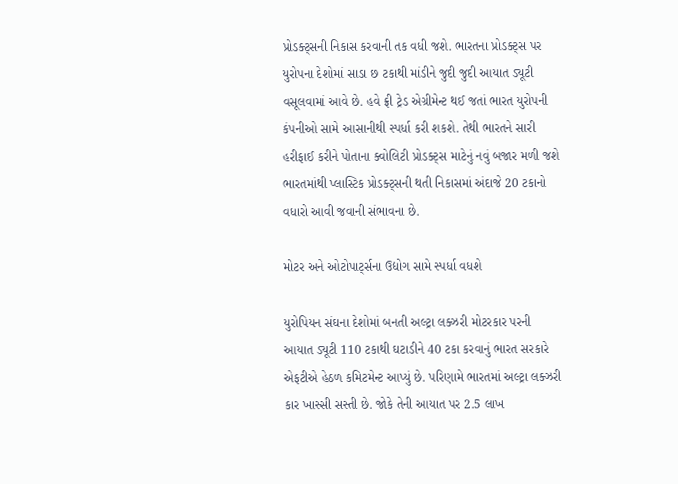પ્રોડક્ટ્સની નિકાસ કરવાની તક વધી જશે. ભારતના પ્રોડક્ટ્સ પર યુરોપના દેશોમાં સાડા છ ટકાથી માંડીને જુદી જુદી આયાત ડ્યૂટી વસૂલવામાં આવે છે. હવે ફ્રી ટ્રેડ એગ્રીમેન્ટ થઈ જતાં ભારત યુરોપની કંપનીઓ સામે આસાનીથી સ્પર્ધા કરી શકશે. તેથી ભારતને સારી હરીફાઈ કરીને પોતાના ક્વોલિટી પ્રોડક્ટ્સ માટેનું નવું બજાર મળી જશે ભારતમાંથી પ્લાસ્ટિક પ્રોડક્ટ્સની થતી નિકાસમાં અંદાજે 20 ટકાનો વધારો આવી જવાની સંભાવના છે.

મોટર અને ઓટોપાર્ટ્સના ઉદ્યોગ સામે સ્પર્ધા વધશે

યુરોપિયન સંઘના દેશોમાં બનતી અલ્ટ્રા લક્ઝરી મોટરકાર પરની આયાત ડ્યૂટી 110 ટકાથી ઘટાડીને 40 ટકા કરવાનું ભારત સરકારે એફટીએ હેઠળ કમિટમેન્ટ આપ્યું છે. પરિણામે ભારતમાં અલ્ટ્રા લક્ઝરી કાર ખાસ્સી સસ્તી છે. જોકે તેની આયાત પર 2.5 લાખ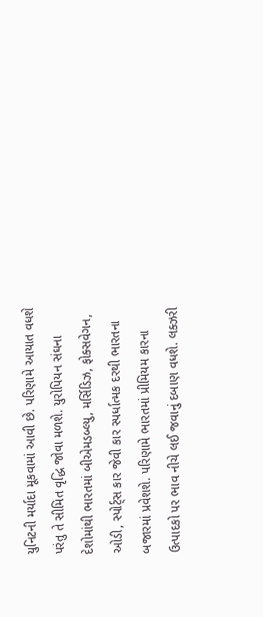યુનિટની મર્યાદા મૂકવામાં આવી છે. પરિણામે આયાત વધશે પરંતુ તે સીમિત વૃદ્ધિ જોવા મળશે. યુરોપિયન સંઘના દેશોમાંથી ભારતમાં બીએમડબ્લ્યુ, મર્સિડિઝ, ફોક્સવેગન, ઓડી, સ્પોર્ટ્સ કાર જેવી કાર સ્પર્ધાત્મક દરથી ભારતના બજારમાં પ્રવેશશે. પરિણામે ભારતમાં પ્રીમિયમ કારના ઉત્પાદકો પર ભાવ નીચે લઈ જવાનું દબાણ વધશે. લક્ઝરી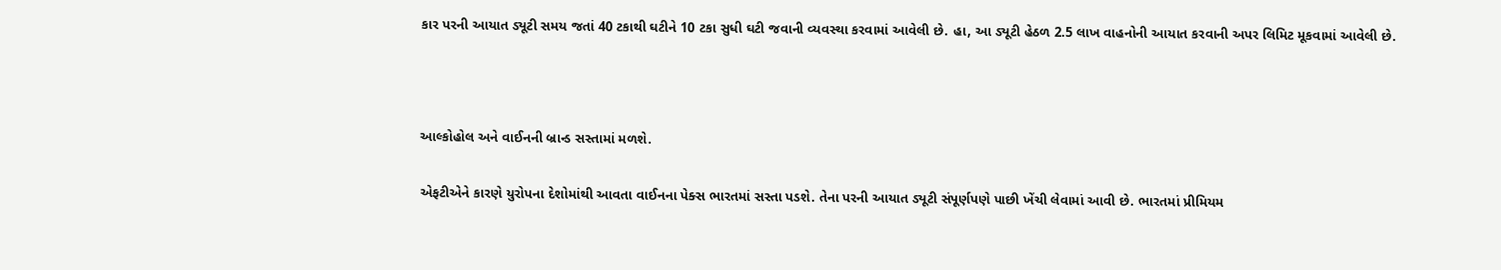કાર પરની આયાત ડ્યૂટી સમય જતાં 40 ટકાથી ઘટીને 10 ટકા સુધી ઘટી જવાની વ્યવસ્થા કરવામાં આવેલી છે. હા, આ ડ્યૂટી હેઠળ 2.5 લાખ વાહનોની આયાત કરવાની અપર લિમિટ મૂકવામાં આવેલી છે.



આલ્કોહોલ અને વાઈનની બ્રાન્ડ સસ્તામાં મળશે.

એફટીએને કારણે યુરોપના દેશોમાંથી આવતા વાઈનના પેક્સ ભારતમાં સસ્તા પડશે. તેના પરની આયાત ડ્યૂટી સંપૂર્ણપણે પાછી ખેંચી લેવામાં આવી છે. ભારતમાં પ્રીમિયમ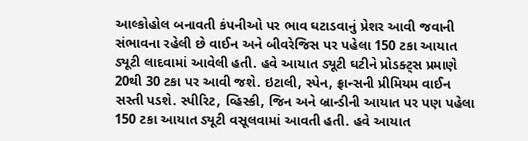આલ્કોહોલ બનાવતી કંપનીઓ પર ભાવ ઘટાડવાનું પ્રેશર આવી જવાની સંભાવના રહેલી છે વાઈન અને બીવરેજિસ પર પહેલા 150 ટકા આયાત ડ્યૂટી લાદવામાં આવેલી હતી. હવે આયાત ડ્યૂટી ઘટીને પ્રોડક્ટ્સ પ્રમાણે 20થી 30 ટકા પર આવી જશે. ઇટાલી, સ્પેન, ફ્રાન્સની પ્રીમિયમ વાઈન સસ્તી પડશે. સ્પીરિટ, વ્હિસ્કી, જિન અને બ્રાન્ડીની આયાત પર પણ પહેલા 150 ટકા આયાત ડ્યૂટી વસૂલવામાં આવતી હતી. હવે આયાત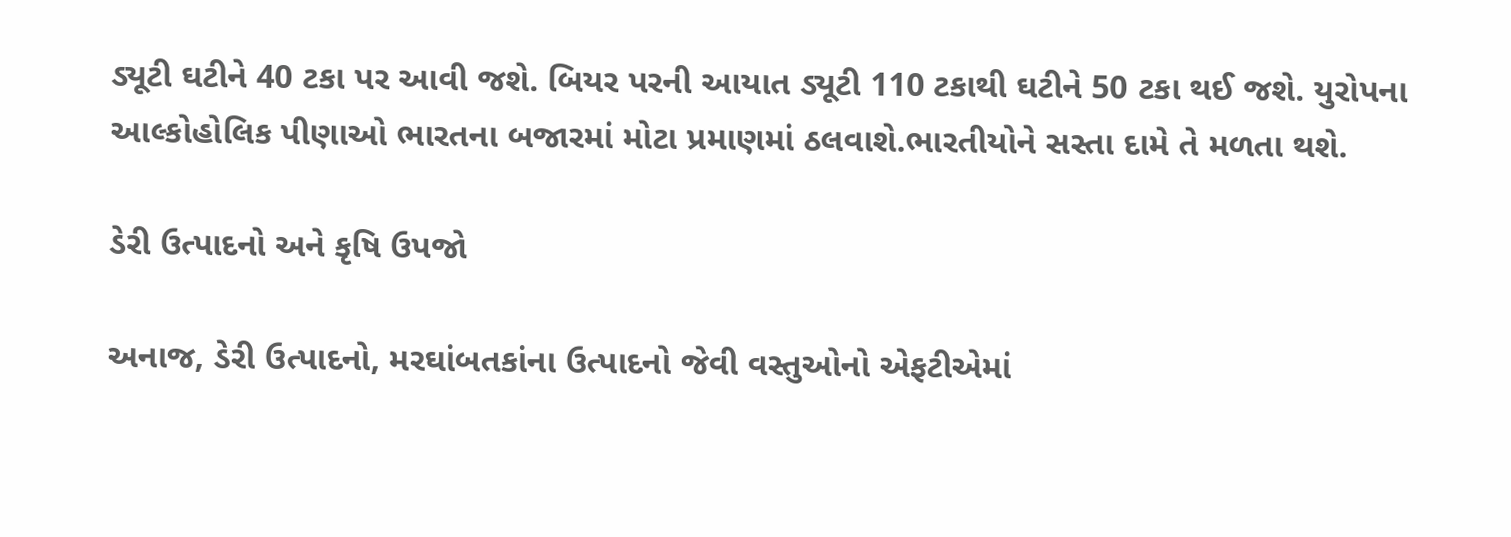ડ્યૂટી ઘટીને 40 ટકા પર આવી જશે. બિયર પરની આયાત ડ્યૂટી 110 ટકાથી ઘટીને 50 ટકા થઈ જશે. યુરોપના આલ્કોહોલિક પીણાઓ ભારતના બજારમાં મોટા પ્રમાણમાં ઠલવાશે.ભારતીયોને સસ્તા દામે તે મળતા થશે.

ડેરી ઉત્પાદનો અને કૃષિ ઉપજો

અનાજ, ડેરી ઉત્પાદનો, મરઘાંબતકાંના ઉત્પાદનો જેવી વસ્તુઓનો એફટીએમાં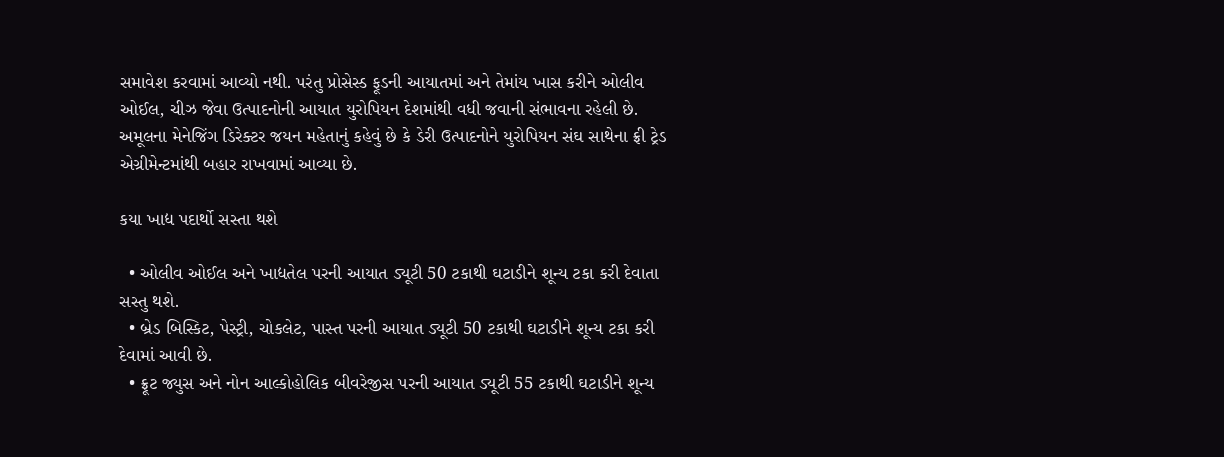સમાવેશ કરવામાં આવ્યો નથી. પરંતુ પ્રોસેસ્ડ ફૂડની આયાતમાં અને તેમાંય ખાસ કરીને ઓલીવ ઓઈલ, ચીઝ જેવા ઉત્પાદનોની આયાત યુરોપિયન દેશમાંથી વધી જવાની સંભાવના રહેલી છે. અમૂલના મેનેજિંગ ડિરેક્ટર જયન મહેતાનું કહેવું છે કે ડેરી ઉત્પાદનોને યુરોપિયન સંઘ સાથેના ફ્રી ટ્રેડ એગ્રીમેન્ટમાંથી બહાર રાખવામાં આવ્યા છે.

કયા ખાદ્ય પદાર્થો સસ્તા થશે

  • ઓલીવ ઓઈલ અને ખાદ્યતેલ પરની આયાત ડ્યૂટી 50 ટકાથી ઘટાડીને શૂન્ય ટકા કરી દેવાતા સસ્તુ થશે.
  • બ્રેડ બિસ્કિટ, પેસ્ટ્રી, ચોકલેટ, પાસ્ત પરની આયાત ડ્યૂટી 50 ટકાથી ઘટાડીને શૂન્ય ટકા કરી દેવામાં આવી છે.
  • ફ્રૂટ જ્યુસ અને નોન આલ્કોહોલિક બીવરેજીસ પરની આયાત ડ્યૂટી 55 ટકાથી ઘટાડીને શૂન્ય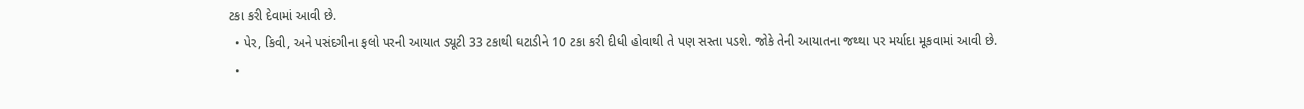ટકા કરી દેવામાં આવી છે.
  • પેર, કિવી, અને પસંદગીના ફલો પરની આયાત ડ્યૂટી 33 ટકાથી ઘટાડીને 10 ટકા કરી દીધી હોવાથી તે પણ સસ્તા પડશે. જોકે તેની આયાતના જથ્થા પર મર્યાદા મૂકવામાં આવી છે.
  •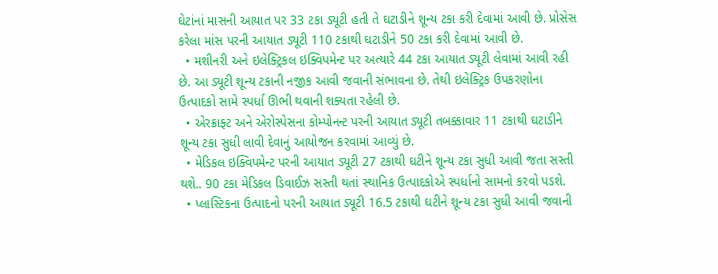ઘેટાંનાં માસની આયાત પર 33 ટકા ડ્યૂટી હતી તે ઘટાડીને શૂન્ય ટકા કરી દેવામાં આવી છે. પ્રોસેસ કરેલા માંસ પરની આયાત ડ્યૂટી 110 ટકાથી ઘટાડીને 50 ટકા કરી દેવામાં આવી છે.
  • મશીનરી અને ઇલેક્ટ્રિકલ ઇક્વિપમેન્ટ પર અત્યારે 44 ટકા આયાત ડ્યૂટી લેવામાં આવી રહી છે. આ ડ્યૂટી શૂન્ય ટકાની નજીક આવી જવાની સંભાવના છે. તેથી ઇલેક્ટ્રિક ઉપકરણોના ઉત્પાદકો સામે સ્પર્ધા ઊભી થવાની શક્યતા રહેલી છે.
  • એરક્રાફ્ટ અને એરોસ્પેસના કોમ્પોનન્ટ પરની આયાત ડ્યૂટી તબક્કાવાર 11 ટકાથી ઘટાડીને શૂન્ય ટકા સુધી લાવી દેવાનું આયોજન કરવામાં આવ્યું છે.
  • મેડિકલ ઇક્વિપમેન્ટ પરની આયાત ડ્યૂટી 27 ટકાથી ઘટીને શૂન્ય ટકા સુધી આવી જતા સસ્તી થશે.. 90 ટકા મેડિકલ ડિવાઈઝ સસ્તી થતાં સ્થાનિક ઉત્પાદકોએ સ્પર્ધાનો સામનો કરવો પડશે.
  • પ્લાસ્ટિકના ઉત્પાદનો પરની આયાત ડ્યૂટી 16.5 ટકાથી ઘટીને શૂન્ય ટકા સુધી આવી જવાની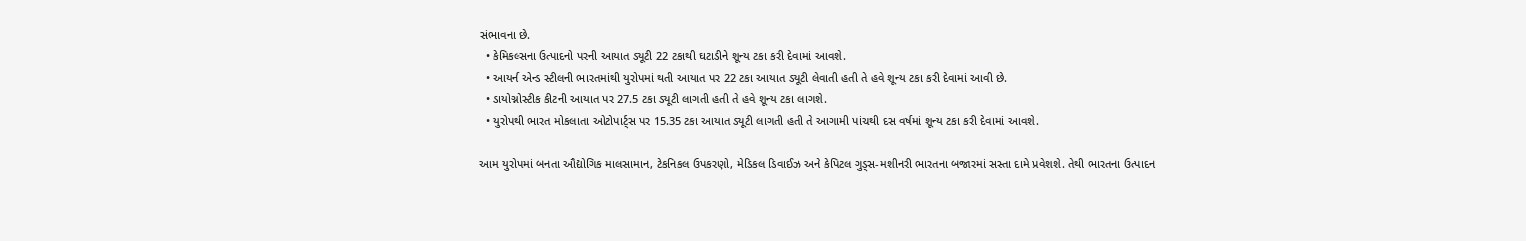સંભાવના છે.
  • કેમિકલ્સના ઉત્પાદનો પરની આયાત ડ્યૂટી 22 ટકાથી ઘટાડીને શૂન્ય ટકા કરી દેવામાં આવશે.
  • આયર્ન એન્ડ સ્ટીલની ભારતમાંથી યુરોપમાં થતી આયાત પર 22 ટકા આયાત ડ્યૂટી લેવાતી હતી તે હવે શૂન્ય ટકા કરી દેવામાં આવી છે.
  • ડાયોગ્નોસ્ટીક કીટની આયાત પર 27.5 ટકા ડ્યૂટી લાગતી હતી તે હવે શૂન્ય ટકા લાગશે.
  • યુરોપથી ભારત મોકલાતા ઓટોપાર્ટ્સ પર 15.35 ટકા આયાત ડ્યૂટી લાગતી હતી તે આગામી પાંચથી દસ વર્ષમાં શૂન્ય ટકા કરી દેવામાં આવશે.

આમ યુરોપમાં બનતા ઔદ્યોગિક માલસામાન, ટેકનિકલ ઉપકરણો, મેડિકલ ડિવાઈઝ અને કેપિટલ ગુડ્સ-મશીનરી ભારતના બજારમાં સસ્તા દામે પ્રવેશશે. તેથી ભારતના ઉત્પાદન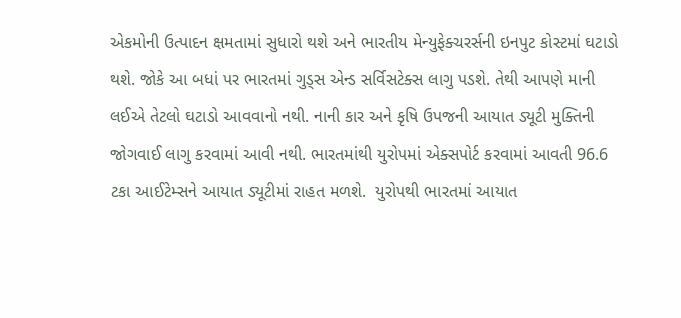એકમોની ઉત્પાદન ક્ષમતામાં સુધારો થશે અને ભારતીય મેન્યુફેક્ચરર્સની ઇનપુટ કોસ્ટમાં ઘટાડો થશે. જોકે આ બધાં પર ભારતમાં ગુડ્સ એન્ડ સર્વિસટેક્સ લાગુ પડશે. તેથી આપણે માની લઈએ તેટલો ઘટાડો આવવાનો નથી. નાની કાર અને કૃષિ ઉપજની આયાત ડ્યૂટી મુક્તિની જોગવાઈ લાગુ કરવામાં આવી નથી. ભારતમાંથી યુરોપમાં એક્સપોર્ટ કરવામાં આવતી 96.6 ટકા આઈટેમ્સને આયાત ડ્યૂટીમાં રાહત મળશે.  યુરોપથી ભારતમાં આયાત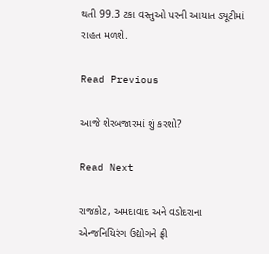થતી 99.3 ટકા વસ્તુઓ પરની આયાત ડ્યૂટીમાં રાહત મળશે.

Read Previous

આજે શેરબજારમાં શું કરશો?

Read Next

રાજકોટ, અમદાવાદ અને વડોદરાના એન્જનિયિરંગ ઉદ્યોગને ફ્રી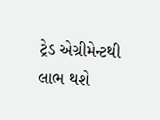ટ્રેડ એગ્રીમેન્ટથી લાભ થશે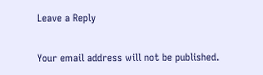Leave a Reply

Your email address will not be published.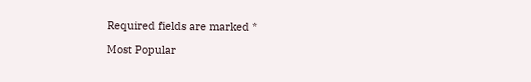Required fields are marked *

Most Popular